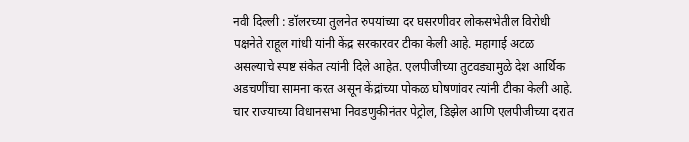नवी दिल्ली : डॉलरच्या तुलनेत रुपयांच्या दर घसरणीवर लोकसभेतील विरोधी पक्षनेते राहूल गांधी यांनी केंद्र सरकारवर टीका केली आहे. महागाई अटळ असल्याचे स्पष्ट संकेत त्यांनी दिले आहेत. एलपीजीच्या तुटवड्यामुळे देश आर्थिक अडचणींचा सामना करत असून केंद्रांच्या पोकळ घोषणांवर त्यांनी टीका केली आहे. चार राज्याच्या विधानसभा निवडणुकीनंतर पेट्रोल, डिझेल आणि एलपीजीच्या दरात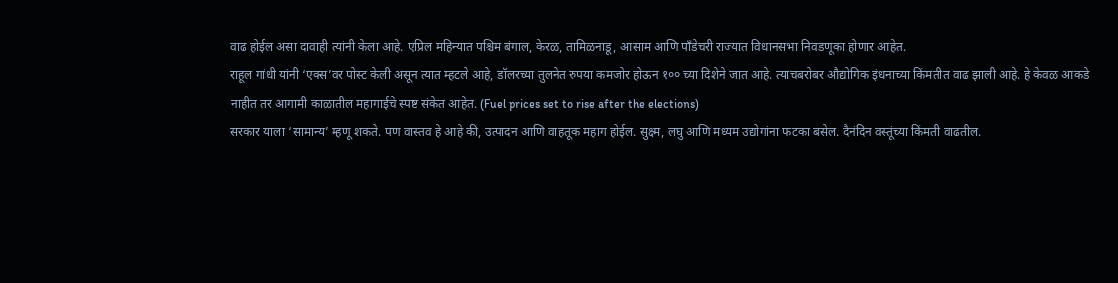वाढ होईल असा दावाही त्यांनी केला आहे. एप्रिल महिन्यात पश्चिम बंगाल, केरळ, तामिळनाडू, आसाम आणि पाँडेचरी राज्यात विधानसभा निवडणूका होणार आहेत.
राहूल गांधी यांनी ‘एक्स’वर पोस्ट केली असून त्यात म्हटले आहे, डॉलरच्या तुलनेत रुपया कमजोर होऊन १०० च्या दिशेने जात आहे. त्याचबरोबर औद्योगिक इंधनाच्या किंमतीत वाढ झाली आहे. हे केवळ आकडे नाहीत तर आगामी काळातील महागाईचे स्पष्ट संकेत आहेत. (Fuel prices set to rise after the elections)
सरकार याला ‘सामान्य’ म्हणू शकते. पण वास्तव हे आहे की, उत्पादन आणि वाहतूक महाग होईल. सुक्ष्म, लघु आणि मध्यम उद्योगांना फटका बसेल. दैनंदिन वस्तूंच्या किंमती वाढतील.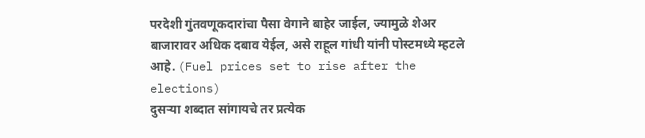परदेशी गुंतवणूकदारांचा पैसा वेगाने बाहेर जाईल, ज्यामुळे शेअर बाजारावर अधिक दबाव येईल, असे राहूल गांधी यांनी पोस्टमध्ये म्हटले आहे. (Fuel prices set to rise after the elections)
दुसऱ्या शब्दात सांगायचे तर प्रत्येक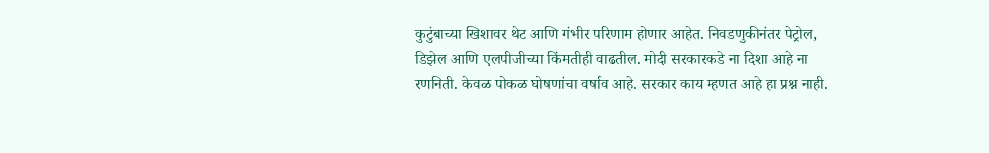कुटुंबाच्या खिशावर थेट आणि गंभीर परिणाम होणार आहेत. निवडणुकीनंतर पेट्रोल, डिझेल आणि एलपीजीच्या किंमतीही वाढतील. मोदी सरकारकडे ना दिशा आहे ना रणनिती. केवळ पोकळ घोषणांचा वर्षाव आहे. सरकार काय म्हणत आहे हा प्रश्न नाही.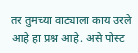तर तुमच्या वाट्याला काय उरले आहे हा प्रश्न आहे. असे पोस्ट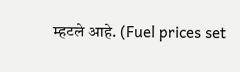म्हटले आहे. (Fuel prices set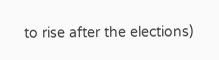to rise after the elections)